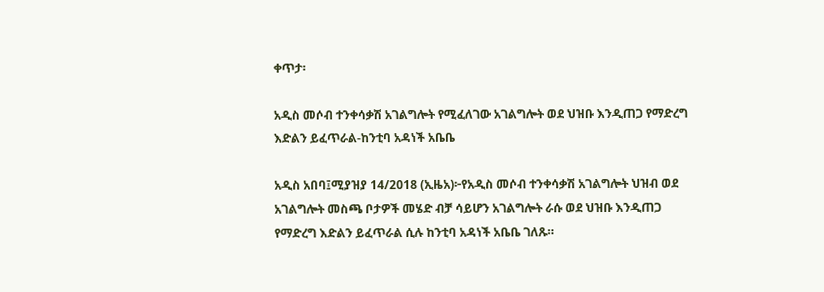ቀጥታ፡

አዲስ መሶብ ተንቀሳቃሽ አገልግሎት የሚፈለገው አገልግሎት ወደ ህዝቡ እንዲጠጋ የማድረግ እድልን ይፈጥራል-ከንቲባ አዳነች አቤቤ

አዲስ አበባ፤ሚያዝያ 14/2018 (ኢዜአ)፦የአዲስ መሶብ ተንቀሳቃሽ አገልግሎት ህዝብ ወደ አገልግሎት መስጫ ቦታዎች መሄድ ብቻ ሳይሆን አገልግሎት ራሱ ወደ ህዝቡ እንዲጠጋ የማድረግ እድልን ይፈጥራል ሲሉ ከንቲባ አዳነች አቤቤ ገለጹ።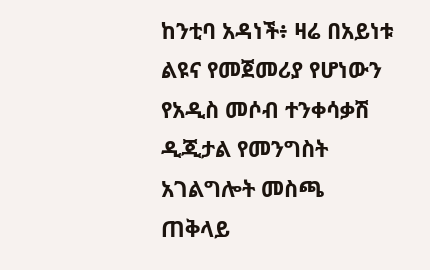ከንቲባ አዳነች፥ ዛሬ በአይነቱ ልዩና የመጀመሪያ የሆነውን የአዲስ መሶብ ተንቀሳቃሽ ዲጂታል የመንግስት አገልግሎት መስጫ ጠቅላይ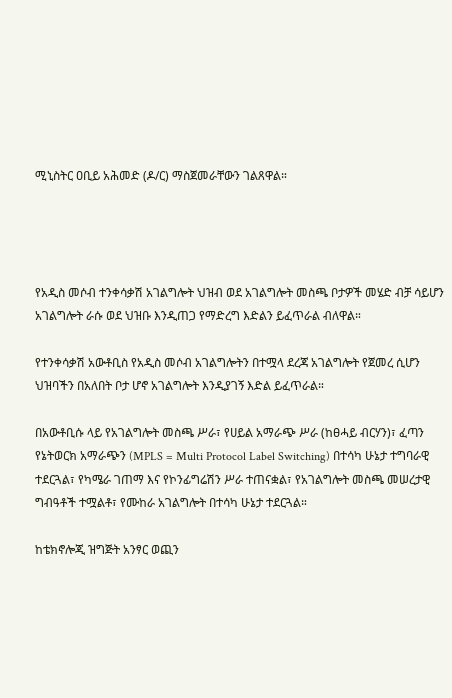ሚኒስትር ዐቢይ አሕመድ (ዶ/ር) ማስጀመራቸውን ገልጸዋል።




የአዲስ መሶብ ተንቀሳቃሽ አገልግሎት ህዝብ ወደ አገልግሎት መስጫ ቦታዎች መሄድ ብቻ ሳይሆን አገልግሎት ራሱ ወደ ህዝቡ እንዲጠጋ የማድረግ እድልን ይፈጥራል ብለዋል።

የተንቀሳቃሽ አውቶቢስ የአዲስ መሶብ አገልግሎትን በተሟላ ደረጃ አገልግሎት የጀመረ ሲሆን ህዝባችን በአለበት ቦታ ሆኖ አገልግሎት እንዲያገኝ እድል ይፈጥራል።

በአውቶቢሱ ላይ የአገልግሎት መስጫ ሥራ፣ የሀይል አማራጭ ሥራ (ከፀሓይ ብርሃን)፣ ፈጣን የኔትወርክ አማራጭን (MPLS = Multi Protocol Label Switching) በተሳካ ሁኔታ ተግባራዊ ተደርጓል፣ የካሜራ ገጠማ እና የኮንፊግሬሽን ሥራ ተጠናቋል፣ የአገልግሎት መስጫ መሠረታዊ ግብዓቶች ተሟልቶ፣ የሙከራ አገልግሎት በተሳካ ሁኔታ ተደርጓል።

ከቴክኖሎጂ ዝግጅት አንፃር ወጪን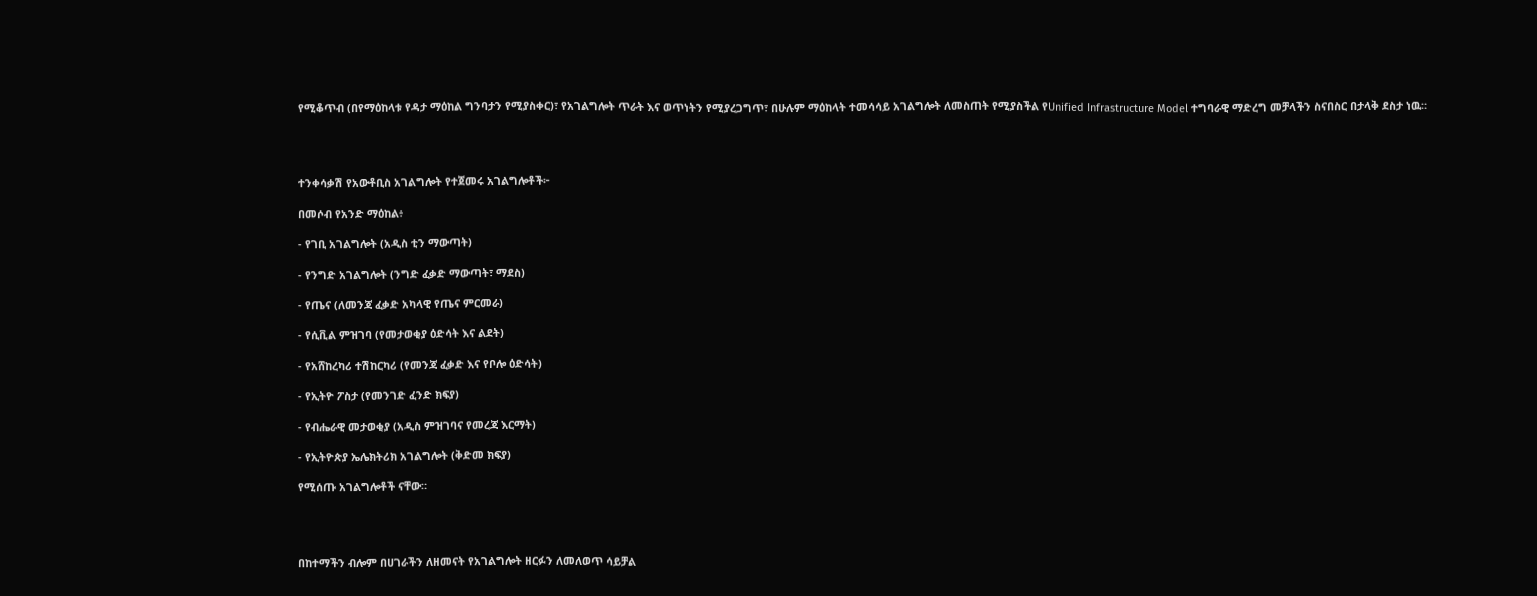የሚቆጥብ (በየማዕከላቱ የዳታ ማዕከል ግንባታን የሚያስቀር)፣ የአገልግሎት ጥራት እና ወጥነትን የሚያረጋግጥ፣ በሁሉም ማዕከላት ተመሳሳይ አገልግሎት ለመስጠት የሚያስችል የUnified Infrastructure Model ተግባራዊ ማድረግ መቻላችን ስናበስር በታላቅ ደስታ ነዉ።




ተንቀሳቃሽ የአውቶቢስ አገልግሎት የተጀመሩ አገልግሎቶች፦

በመሶብ የአንድ ማዕከል፥

- የገቢ አገልግሎት (አዲስ ቲን ማውጣት)

- የንግድ አገልግሎት (ንግድ ፈቃድ ማውጣት፣ ማደስ)

- የጤና (ለመንጃ ፈቃድ አካላዊ የጤና ምርመራ)

- የሲቪል ምዝገባ (የመታወቂያ ዕድሳት እና ልደት)

- የአሸከረካሪ ተሽከርካሪ (የመንጃ ፈቃድ እና የቦሎ ዕድሳት)

- የኢትዮ ፖስታ (የመንገድ ፈንድ ክፍያ)

- የብሔራዊ መታወቂያ (አዲስ ምዝገባና የመረጃ እርማት)

- የኢትዮጵያ ኤሌክትሪክ አገልግሎት (ቅድመ ክፍያ)

የሚሰጡ አገልግሎቶች ናቸው።




በከተማችን ብሎም በሀገራችን ለዘመናት የአገልግሎት ዘርፉን ለመለወጥ ሳይቻል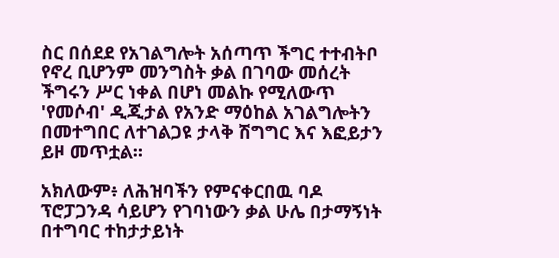ስር በሰደደ የአገልግሎት አሰጣጥ ችግር ተተብትቦ የኖረ ቢሆንም መንግስት ቃል በገባው መሰረት ችግሩን ሥር ነቀል በሆነ መልኩ የሚለውጥ 'የመሶብ' ዲጂታል የአንድ ማዕከል አገልግሎትን በመተግበር ለተገልጋዩ ታላቅ ሽግግር እና እፎይታን ይዞ መጥቷል።

አክለውም፥ ለሕዝባችን የምናቀርበዉ ባዶ ፕሮፓጋንዳ ሳይሆን የገባነውን ቃል ሁሌ በታማኝነት በተግባር ተከታታይነት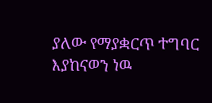ያለው የማያቋርጥ ተግባር እያከናወን ነዉ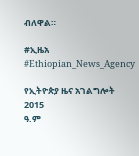ብለዋል።

#ኢዜአ #Ethiopian_News_Agency

የኢትዮጵያ ዜና አገልግሎት
2015
ዓ.ም